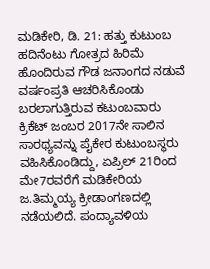ಮಡಿಕೇರಿ, ಡಿ. 21: ಹತ್ತು ಕುಟುಂಬ ಹದಿನೆಂಟು ಗೋತ್ರದ ಹಿರಿಮೆ ಹೊಂದಿರುವ ಗೌಡ ಜನಾಂಗದ ನಡುವೆ ವರ್ಷಂಪ್ರತಿ ಆಚರಿಸಿಕೊಂಡು ಬರಲಾಗುತ್ತಿರುವ ಕಟುಂಬವಾರು ಕ್ರಿಕೆಟ್ ಜಂಬರ 2017ನೇ ಸಾಲಿನ ಸಾರಥ್ಯವನ್ನು ಪೈಕೇರ ಕುಟುಂಬಸ್ಥರು ವಹಿಸಿಕೊಂಡಿದ್ದು, ಏಪ್ರಿಲ್ 21ರಿಂದ ಮೇ7ರವರೆಗೆ ಮಡಿಕೇರಿಯ ಜ.ತಿಮ್ಮಯ್ಯ ಕ್ರೀಡಾಂಗಣದಲ್ಲಿ ನಡೆಯಲಿದೆ. ಪಂದ್ಯಾವಳಿಯ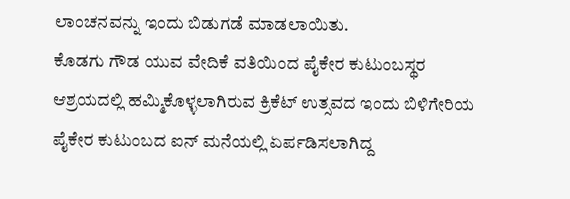ಲಾಂಚನವನ್ನು ಇಂದು ಬಿಡುಗಡೆ ಮಾಡಲಾಯಿತು.
ಕೊಡಗು ಗೌಡ ಯುವ ವೇದಿಕೆ ವತಿಯಿಂದ ಪೈಕೇರ ಕುಟುಂಬಸ್ಥರ ಆಶ್ರಯದಲ್ಲಿ ಹಮ್ಮಿಕೊಳ್ಳಲಾಗಿರುವ ಕ್ರಿಕೆಟ್ ಉತ್ಸವದ ಇಂದು ಬಿಳಿಗೇರಿಯ ಪೈಕೇರ ಕುಟುಂಬದ ಐನ್ ಮನೆಯಲ್ಲಿ ಏರ್ಪಡಿಸಲಾಗಿದ್ದ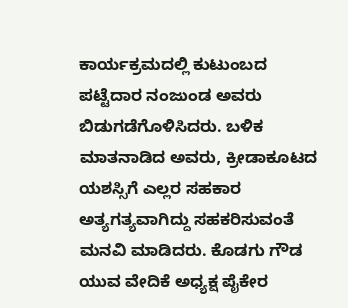ಕಾರ್ಯಕ್ರಮದಲ್ಲಿ ಕುಟುಂಬದ ಪಟ್ಟೆದಾರ ನಂಜುಂಡ ಅವರು ಬಿಡುಗಡೆಗೊಳಿಸಿದರು. ಬಳಿಕ ಮಾತನಾಡಿದ ಅವರು, ಕ್ರೀಡಾಕೂಟದ ಯಶಸ್ಸಿಗೆ ಎಲ್ಲರ ಸಹಕಾರ ಅತ್ಯಗತ್ಯವಾಗಿದ್ದು ಸಹಕರಿಸುವಂತೆ ಮನವಿ ಮಾಡಿದರು. ಕೊಡಗು ಗೌಡ ಯುವ ವೇದಿಕೆ ಅಧ್ಯಕ್ಷ ಪೈಕೇರ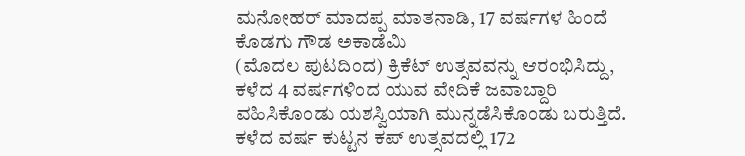ಮನೋಹರ್ ಮಾದಪ್ಪ ಮಾತನಾಡಿ, 17 ವರ್ಷಗಳ ಹಿಂದೆ ಕೊಡಗು ಗೌಡ ಅಕಾಡೆಮಿ
(ಮೊದಲ ಪುಟದಿಂದ) ಕ್ರಿಕೆಟ್ ಉತ್ಸವವನ್ನು ಆರಂಭಿಸಿದ್ದು, ಕಳೆದ 4 ವರ್ಷಗಳಿಂದ ಯುವ ವೇದಿಕೆ ಜವಾಬ್ದಾರಿ ವಹಿಸಿಕೊಂಡು ಯಶಸ್ವಿಯಾಗಿ ಮುನ್ನಡೆಸಿಕೊಂಡು ಬರುತ್ತಿದೆ. ಕಳೆದ ವರ್ಷ ಕುಟ್ಟನ ಕಪ್ ಉತ್ಸವದಲ್ಲಿ 172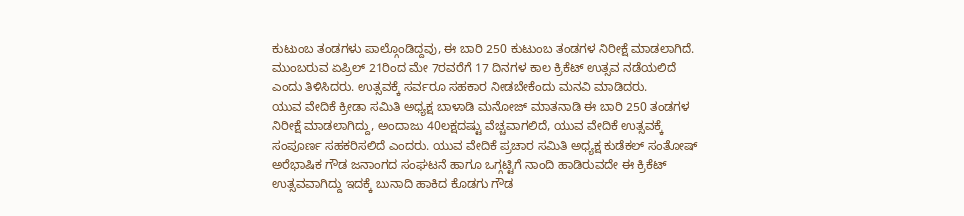ಕುಟುಂಬ ತಂಡಗಳು ಪಾಲ್ಗೊಂಡಿದ್ದವು, ಈ ಬಾರಿ 250 ಕುಟುಂಬ ತಂಡಗಳ ನಿರೀಕ್ಷೆ ಮಾಡಲಾಗಿದೆ. ಮುಂಬರುವ ಏಪ್ರಿಲ್ 21ರಿಂದ ಮೇ 7ರವರೆಗೆ 17 ದಿನಗಳ ಕಾಲ ಕ್ರಿಕೆಟ್ ಉತ್ಸವ ನಡೆಯಲಿದೆ ಎಂದು ತಿಳಿಸಿದರು. ಉತ್ಸವಕ್ಕೆ ಸರ್ವರೂ ಸಹಕಾರ ನೀಡಬೇಕೆಂದು ಮನವಿ ಮಾಡಿದರು.
ಯುವ ವೇದಿಕೆ ಕ್ರೀಡಾ ಸಮಿತಿ ಅಧ್ಯಕ್ಷ ಬಾಳಾಡಿ ಮನೋಜ್ ಮಾತನಾಡಿ ಈ ಬಾರಿ 250 ತಂಡಗಳ ನಿರೀಕ್ಷೆ ಮಾಡಲಾಗಿದ್ದು, ಅಂದಾಜು 40ಲಕ್ಷದಷ್ಟು ವೆಚ್ಚವಾಗಲಿದೆ, ಯುವ ವೇದಿಕೆ ಉತ್ಸವಕ್ಕೆ ಸಂಪೂರ್ಣ ಸಹಕರಿಸಲಿದೆ ಎಂದರು. ಯುವ ವೇದಿಕೆ ಪ್ರಚಾರ ಸಮಿತಿ ಅಧ್ಯಕ್ಷ ಕುಡೆಕಲ್ ಸಂತೋಷ್ ಅರೆಭಾಷಿಕ ಗೌಡ ಜನಾಂಗದ ಸಂಘಟನೆ ಹಾಗೂ ಒಗ್ಗಟ್ಟಿಗೆ ನಾಂದಿ ಹಾಡಿರುವದೇ ಈ ಕ್ರಿಕೆಟ್ ಉತ್ಸವವಾಗಿದ್ದು ಇದಕ್ಕೆ ಬುನಾದಿ ಹಾಕಿದ ಕೊಡಗು ಗೌಡ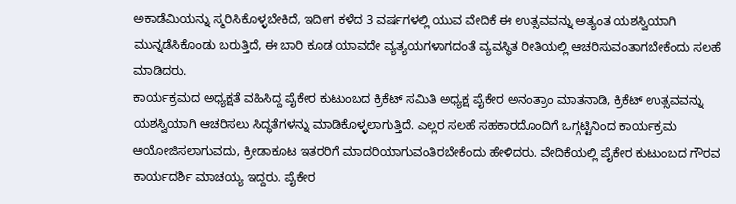ಅಕಾಡೆಮಿಯನ್ನು ಸ್ಮರಿಸಿಕೊಳ್ಳಬೇಕಿದೆ, ಇದೀಗ ಕಳೆದ 3 ವರ್ಷಗಳಲ್ಲಿ ಯುವ ವೇದಿಕೆ ಈ ಉತ್ಸವವನ್ನು ಅತ್ಯಂತ ಯಶಸ್ವಿಯಾಗಿ ಮುನ್ನಡೆಸಿಕೊಂಡು ಬರುತ್ತಿದೆ, ಈ ಬಾರಿ ಕೂಡ ಯಾವದೇ ವ್ಯತ್ಯಯಗಳಾಗದಂತೆ ವ್ಯವಸ್ಥಿತ ರೀತಿಯಲ್ಲಿ ಆಚರಿಸುವಂತಾಗಬೇಕೆಂದು ಸಲಹೆ ಮಾಡಿದರು.
ಕಾರ್ಯಕ್ರಮದ ಅಧ್ಯಕ್ಷತೆ ವಹಿಸಿದ್ದ ಪೈಕೇರ ಕುಟುಂಬದ ಕ್ರಿಕೆಟ್ ಸಮಿತಿ ಅಧ್ಯಕ್ಷ ಪೈಕೇರ ಅನಂತ್ರಾಂ ಮಾತನಾಡಿ, ಕ್ರಿಕೆಟ್ ಉತ್ಸವವನ್ನು ಯಶಸ್ವಿಯಾಗಿ ಆಚರಿಸಲು ಸಿದ್ಧತೆಗಳನ್ನು ಮಾಡಿಕೊಳ್ಳಲಾಗುತ್ತಿದೆ. ಎಲ್ಲರ ಸಲಹೆ ಸಹಕಾರದೊಂದಿಗೆ ಒಗ್ಗಟ್ಟಿನಿಂದ ಕಾರ್ಯಕ್ರಮ ಆಯೋಜಿಸಲಾಗುವದು, ಕ್ರೀಡಾಕೂಟ ಇತರರಿಗೆ ಮಾದರಿಯಾಗುವಂತಿರಬೇಕೆಂದು ಹೇಳಿದರು. ವೇದಿಕೆಯಲ್ಲಿ ಪೈಕೇರ ಕುಟುಂಬದ ಗೌರವ ಕಾರ್ಯದರ್ಶಿ ಮಾಚಯ್ಯ ಇದ್ದರು. ಪೈಕೇರ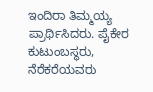ಇಂದಿರಾ ತಿಮ್ಮಯ್ಯ ಪ್ರಾರ್ಥಿಸಿದರು. ಪೈಕೇರ ಕುಟುಂಬಸ್ಥರು, ನೆರೆಕರೆಯವರು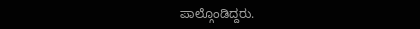ಪಾಲ್ಗೊಂಡಿದ್ದರು.